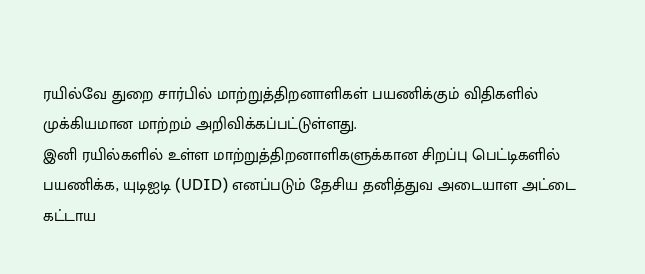ரயில்வே துறை சார்பில் மாற்றுத்திறனாளிகள் பயணிக்கும் விதிகளில் முக்கியமான மாற்றம் அறிவிக்கப்பட்டுள்ளது.
இனி ரயில்களில் உள்ள மாற்றுத்திறனாளிகளுக்கான சிறப்பு பெட்டிகளில் பயணிக்க, யுடிஐடி (UDID) எனப்படும் தேசிய தனித்துவ அடையாள அட்டை கட்டாய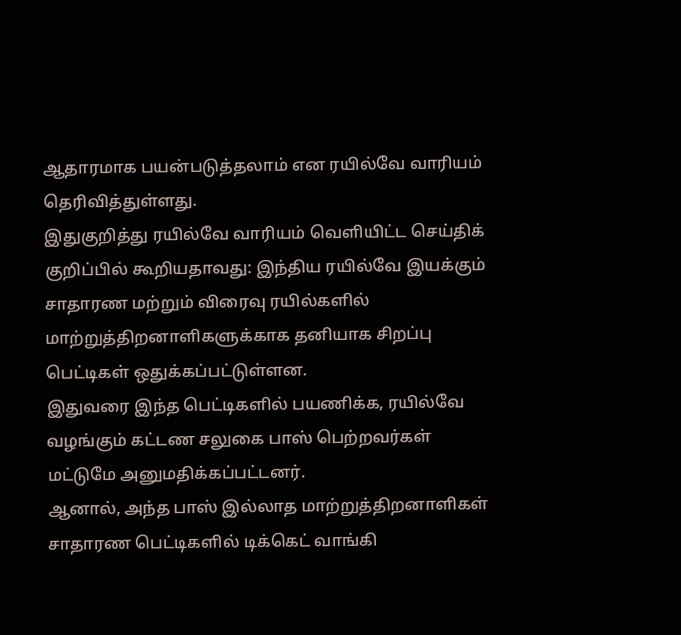ஆதாரமாக பயன்படுத்தலாம் என ரயில்வே வாரியம் தெரிவித்துள்ளது.
இதுகுறித்து ரயில்வே வாரியம் வெளியிட்ட செய்திக் குறிப்பில் கூறியதாவது: இந்திய ரயில்வே இயக்கும் சாதாரண மற்றும் விரைவு ரயில்களில் மாற்றுத்திறனாளிகளுக்காக தனியாக சிறப்பு பெட்டிகள் ஒதுக்கப்பட்டுள்ளன.
இதுவரை இந்த பெட்டிகளில் பயணிக்க, ரயில்வே வழங்கும் கட்டண சலுகை பாஸ் பெற்றவர்கள் மட்டுமே அனுமதிக்கப்பட்டனர்.
ஆனால், அந்த பாஸ் இல்லாத மாற்றுத்திறனாளிகள் சாதாரண பெட்டிகளில் டிக்கெட் வாங்கி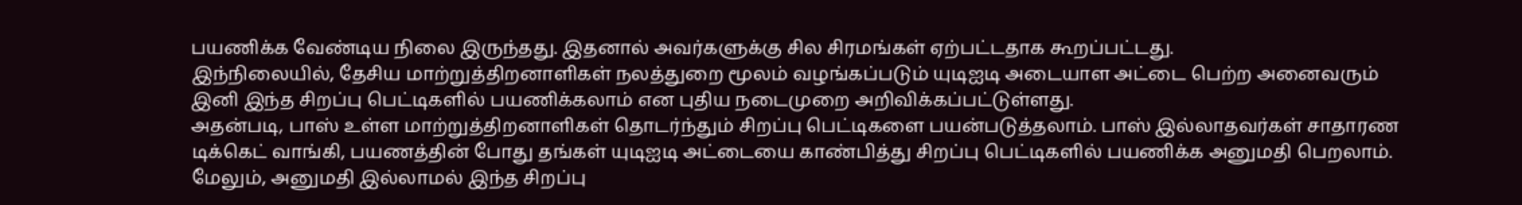பயணிக்க வேண்டிய நிலை இருந்தது. இதனால் அவர்களுக்கு சில சிரமங்கள் ஏற்பட்டதாக கூறப்பட்டது.
இந்நிலையில், தேசிய மாற்றுத்திறனாளிகள் நலத்துறை மூலம் வழங்கப்படும் யுடிஐடி அடையாள அட்டை பெற்ற அனைவரும் இனி இந்த சிறப்பு பெட்டிகளில் பயணிக்கலாம் என புதிய நடைமுறை அறிவிக்கப்பட்டுள்ளது.
அதன்படி, பாஸ் உள்ள மாற்றுத்திறனாளிகள் தொடர்ந்தும் சிறப்பு பெட்டிகளை பயன்படுத்தலாம். பாஸ் இல்லாதவர்கள் சாதாரண டிக்கெட் வாங்கி, பயணத்தின் போது தங்கள் யுடிஐடி அட்டையை காண்பித்து சிறப்பு பெட்டிகளில் பயணிக்க அனுமதி பெறலாம்.
மேலும், அனுமதி இல்லாமல் இந்த சிறப்பு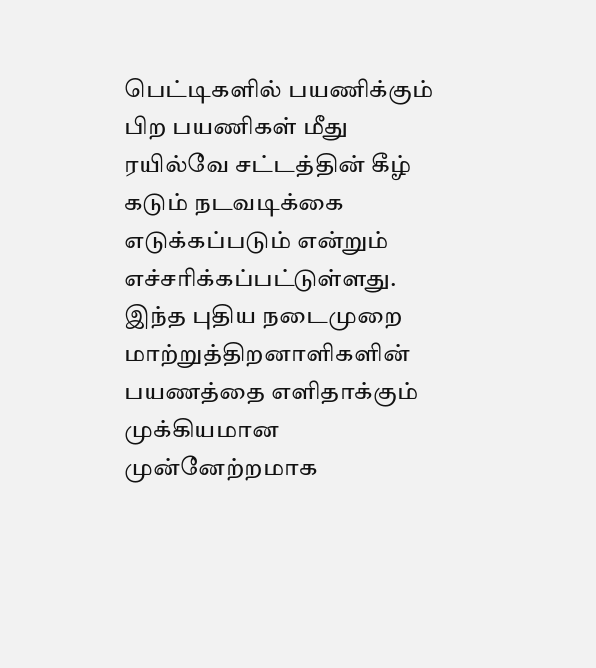பெட்டிகளில் பயணிக்கும் பிற பயணிகள் மீது ரயில்வே சட்டத்தின் கீழ் கடும் நடவடிக்கை எடுக்கப்படும் என்றும் எச்சரிக்கப்பட்டுள்ளது.
இந்த புதிய நடைமுறை மாற்றுத்திறனாளிகளின் பயணத்தை எளிதாக்கும் முக்கியமான முன்னேற்றமாக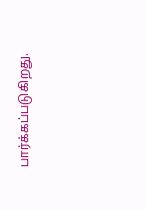பார்க்கப்படுகிறது.